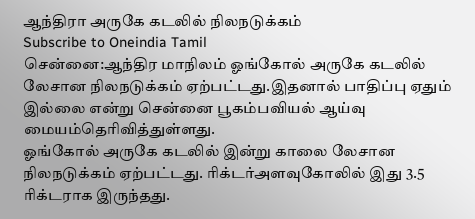ஆந்திரா அருகே கடலில் நிலநடுக்கம்
Subscribe to Oneindia Tamil
சென்னை:ஆந்திர மாநிலம் ஓங்கோல் அருகே கடலில் லேசான நிலநடுக்கம் ஏற்பட்டது.இதனால் பாதிப்பு ஏதும் இல்லை என்று சென்னை பூகம்பவியல் ஆய்வு மையம்தெரிவித்துள்ளது.
ஓங்கோல் அருகே கடலில் இன்று காலை லேசான நிலநடுக்கம் ஏற்பட்டது. ரிக்டர்அளவுகோலில் இது 3.5 ரிக்டராக இருந்தது.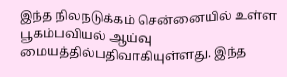இந்த நிலநடுக்கம் சென்னையில் உள்ள பூகம்பவியல் ஆய்வு மையத்தில்பதிவாகியுள்ளது. இந்த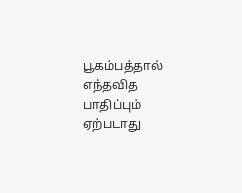பூகம்பத்தால் எந்தவித பாதிப்பும் ஏற்படாது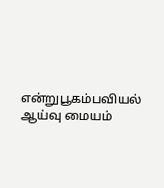என்றுபூகம்பவியல் ஆய்வு மையம்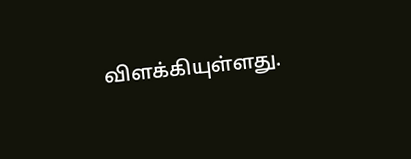விளக்கியுள்ளது.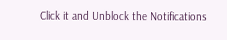Click it and Unblock the Notifications